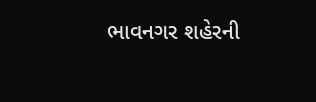ભાવનગર શહેરની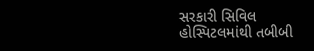સરકારી સિવિલ હોસ્પિટલમાંથી તબીબી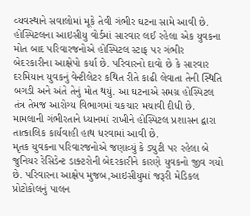વ્યવસ્થાને સવાલોમાં મૂકે તેવી ગંભીર ઘટના સામે આવી છે. હોસ્પિટલના આઇસીયુ વોર્ડમાં સારવાર લઈ રહેલા એક યુવકના મોત બાદ પરિવારજનોએ હોસ્પિટલ સ્ટાફ પર ગંભીર બેદરકારીના આક્ષેપો કર્યા છે. પરિવારનો દાવો છે કે સારવાર દરમિયાન યુવકનું વેન્ટીલેટર કથિત રીતે કાઢી લેવાતા તેની સ્થિતિ બગડી અને અંતે તેનું મોત થયું. આ ઘટનાએ સમગ્ર હોસ્પિટલ તંત્ર તેમજ આરોગ્ય વિભાગમાં ચકચાર મચાવી દીધી છે. મામલાની ગંભીરતાને ધ્યાનમાં રાખીને હોસ્પિટલ પ્રશાસન દ્વારા તાત્કાલિક કાર્યવાહી હાથ ધરવામાં આવી છે.
મૃતક યુવકના પરિવારજનોએ જણાવ્યું કે ડ્યુટી પર રહેલા બે જુનિયર રેસિડેન્ટ ડાક્ટરોની બેદરકારીને કારણે યુવકનો જીવ ગયો છે. પરિવારના આક્ષેપ મુજબ,આઇસીયુમાં જરૂરી મેડિકલ પ્રોટોકોલનું પાલન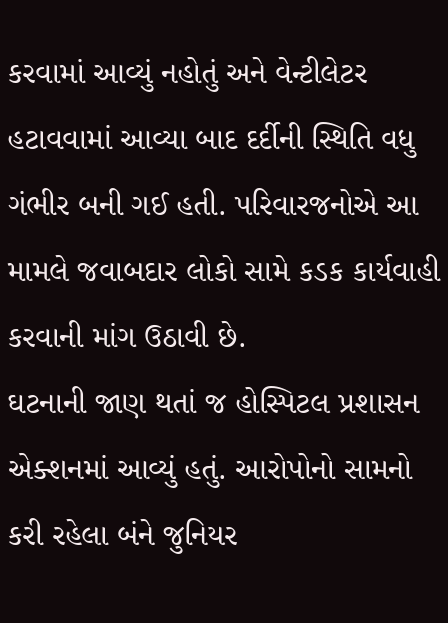કરવામાં આવ્યું નહોતું અને વેન્ટીલેટર હટાવવામાં આવ્યા બાદ દર્દીની સ્થિતિ વધુ ગંભીર બની ગઈ હતી. પરિવારજનોએ આ મામલે જવાબદાર લોકો સામે કડક કાર્યવાહી કરવાની માંગ ઉઠાવી છે.
ઘટનાની જાણ થતાં જ હોસ્પિટલ પ્રશાસન એક્શનમાં આવ્યું હતું. આરોપોનો સામનો કરી રહેલા બંને જુનિયર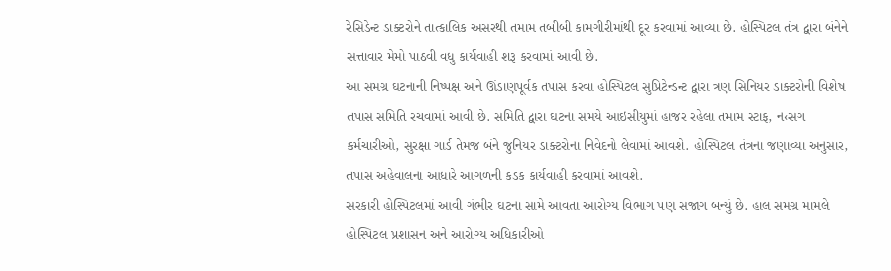રેસિડેન્ટ ડાક્ટરોને તાત્કાલિક અસરથી તમામ તબીબી કામગીરીમાંથી દૂર કરવામાં આવ્યા છે. હોસ્પિટલ તંત્ર દ્વારા બંનેને સત્તાવાર મેમો પાઠવી વધુ કાર્યવાહી શરૂ કરવામાં આવી છે.
આ સમગ્ર ઘટનાની નિષ્પક્ષ અને ઊંડાણપૂર્વક તપાસ કરવા હોસ્પિટલ સુપ્રિટેન્ડન્ટ દ્વારા ત્રણ સિનિયર ડાક્ટરોની વિશેષ તપાસ સમિતિ રચવામાં આવી છે. સમિતિ દ્વારા ઘટના સમયે આઇસીયુમાં હાજર રહેલા તમામ સ્ટાફ, ન‹સગ કર્મચારીઓ, સુરક્ષા ગાર્ડ તેમજ બંને જુનિયર ડાક્ટરોના નિવેદનો લેવામાં આવશે. હોસ્પિટલ તંત્રના જણાવ્યા અનુસાર, તપાસ અહેવાલના આધારે આગળની કડક કાર્યવાહી કરવામાં આવશે.
સરકારી હોસ્પિટલમાં આવી ગંભીર ઘટના સામે આવતા આરોગ્ય વિભાગ પણ સજાગ બન્યું છે. હાલ સમગ્ર મામલે હોસ્પિટલ પ્રશાસન અને આરોગ્ય અધિકારીઓ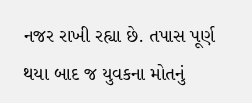નજર રાખી રહ્યા છે. તપાસ પૂર્ણ થયા બાદ જ યુવકના મોતનું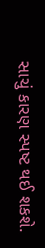સાચું કારણ સ્પષ્ટ થઈ શકશે.